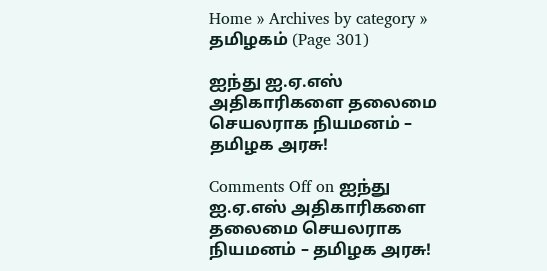Home » Archives by category » தமிழகம் (Page 301)

ஐந்து ஐ.ஏ.எஸ் அதிகாரிகளை தலைமை செயலராக நியமனம் – தமிழக அரசு!

Comments Off on ஐந்து ஐ.ஏ.எஸ் அதிகாரிகளை தலைமை செயலராக நியமனம் – தமிழக அரசு!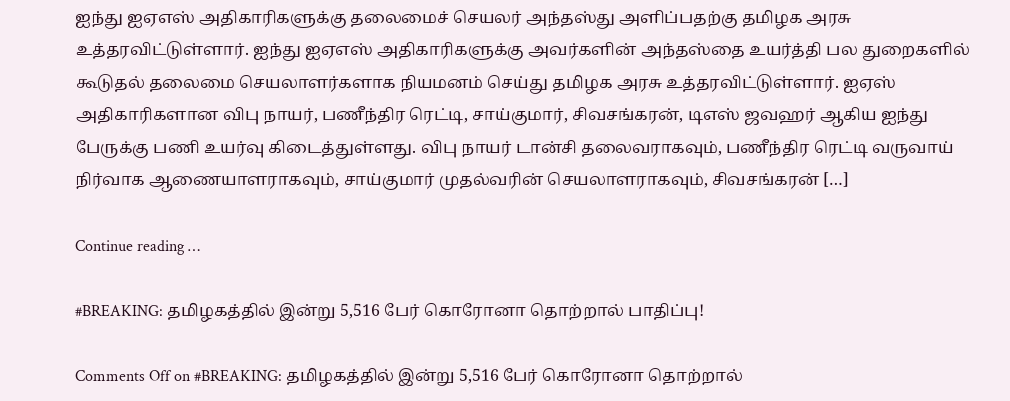ஐந்து ஐஏஎஸ் அதிகாரிகளுக்கு தலைமைச் செயலர் அந்தஸ்து அளிப்பதற்கு தமிழக அரசு உத்தரவிட்டுள்ளார். ஐந்து ஐஏஎஸ் அதிகாரிகளுக்கு அவர்களின் அந்தஸ்தை உயர்த்தி பல துறைகளில் கூடுதல் தலைமை செயலாளர்களாக நியமனம் செய்து தமிழக அரசு உத்தரவிட்டுள்ளார். ஐஏஸ் அதிகாரிகளான விபு நாயர், பணீந்திர ரெட்டி, சாய்குமார், சிவசங்கரன், டிஎஸ் ஜவஹர் ஆகிய ஐந்து பேருக்கு பணி உயர்வு கிடைத்துள்ளது. விபு நாயர் டான்சி தலைவராகவும், பணீந்திர ரெட்டி வருவாய் நிர்வாக ஆணையாளராகவும், சாய்குமார் முதல்வரின் செயலாளராகவும், சிவசங்கரன் […]

Continue reading …

#BREAKING: தமிழகத்தில் இன்று 5,516 பேர் கொரோனா தொற்றால் பாதிப்பு!

Comments Off on #BREAKING: தமிழகத்தில் இன்று 5,516 பேர் கொரோனா தொற்றால்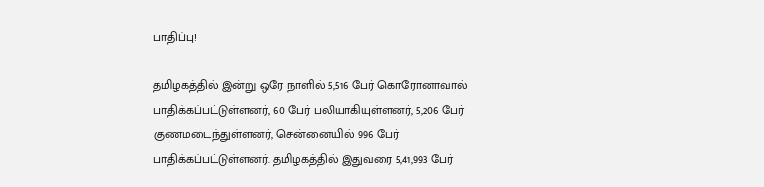பாதிப்பு!

தமிழகத்தில் இன்று ஒரே நாளில் 5,516 பேர் கொரோனாவால் பாதிக்கப்பட்டுள்ளனர், 60 பேர் பலியாகியுள்ளனர், 5,206 பேர் குணமடைந்துள்ளனர், சென்னையில் 996 பேர் பாதிக்கப்பட்டுள்ளனர். தமிழகத்தில் இதுவரை 5,41,993 பேர்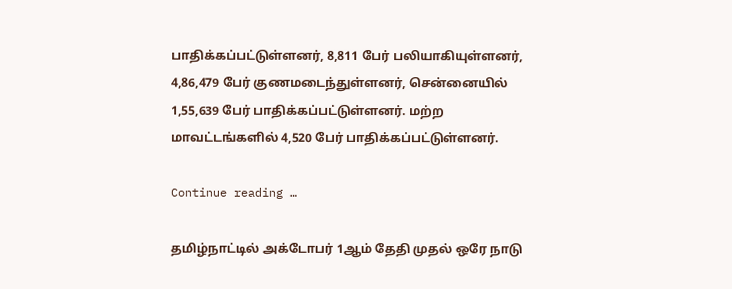பாதிக்கப்பட்டுள்ளனர், 8,811 பேர் பலியாகியுள்ளனர், 4,86,479 பேர் குணமடைந்துள்ளனர், சென்னையில் 1,55,639 பேர் பாதிக்கப்பட்டுள்ளனர். மற்ற மாவட்டங்களில் 4,520 பேர் பாதிக்கப்பட்டுள்ளனர்.

Continue reading …

தமிழ்நாட்டில் அக்டோபர் 1ஆம் தேதி முதல் ஒரே நாடு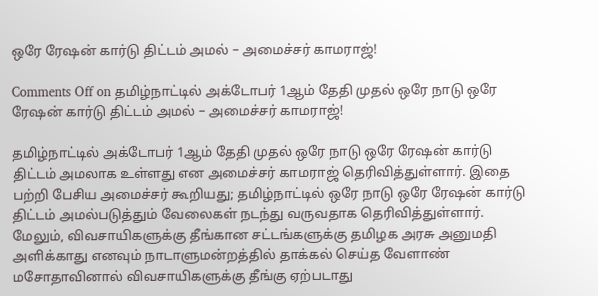ஒரே ரேஷன் கார்டு திட்டம் அமல் – அமைச்சர் காமராஜ்!

Comments Off on தமிழ்நாட்டில் அக்டோபர் 1ஆம் தேதி முதல் ஒரே நாடு ஒரே ரேஷன் கார்டு திட்டம் அமல் – அமைச்சர் காமராஜ்!

தமிழ்நாட்டில் அக்டோபர் 1ஆம் தேதி முதல் ஒரே நாடு ஒரே ரேஷன் கார்டு திட்டம் அமலாக உள்ளது என அமைச்சர் காமராஜ் தெரிவித்துள்ளார். இதை பற்றி பேசிய அமைச்சர் கூறியது; தமிழ்நாட்டில் ஒரே நாடு ஒரே ரேஷன் கார்டு திட்டம் அமல்படுத்தும் வேலைகள் நடந்து வருவதாக தெரிவித்துள்ளார். மேலும், விவசாயிகளுக்கு தீங்கான சட்டங்களுக்கு தமிழக அரசு அனுமதி அளிக்காது எனவும் நாடாளுமன்றத்தில் தாக்கல் செய்த வேளாண் மசோதாவினால் விவசாயிகளுக்கு தீங்கு ஏற்படாது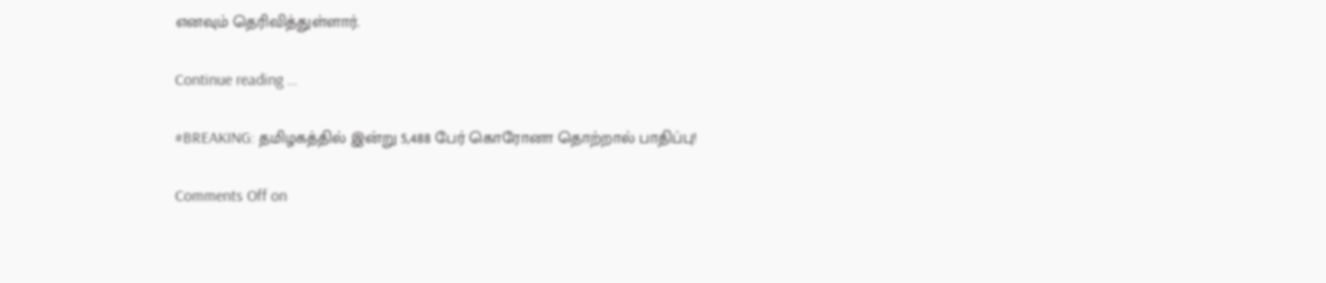எனவும் தெரிவித்துள்ளார்.

Continue reading …

#BREAKING: தமிழகத்தில் இன்று 5,488 பேர் கொரோனா தொற்றால் பாதிப்பு!

Comments Off on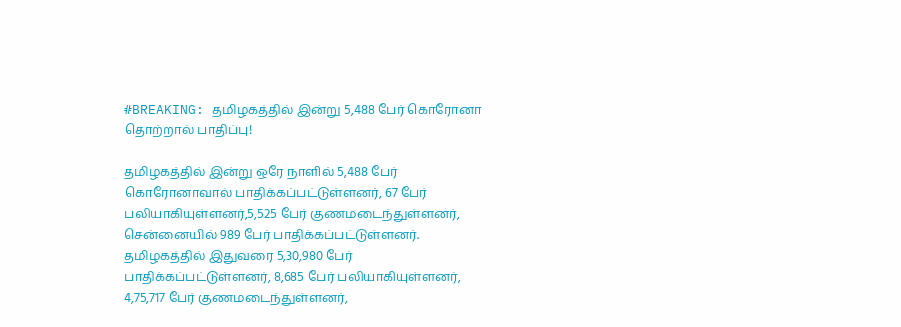#BREAKING: தமிழகத்தில் இன்று 5,488 பேர் கொரோனா தொற்றால் பாதிப்பு!

தமிழகத்தில் இன்று ஒரே நாளில் 5,488 பேர் கொரோனாவால் பாதிக்கப்பட்டுள்ளனர், 67 பேர் பலியாகியுள்ளனர்,5,525 பேர் குணமடைந்துள்ளனர், சென்னையில் 989 பேர் பாதிக்கப்பட்டுள்ளனர். தமிழகத்தில் இதுவரை 5,30,980 பேர் பாதிக்கப்பட்டுள்ளனர், 8,685 பேர் பலியாகியுள்ளனர், 4,75,717 பேர் குணமடைந்துள்ளனர்,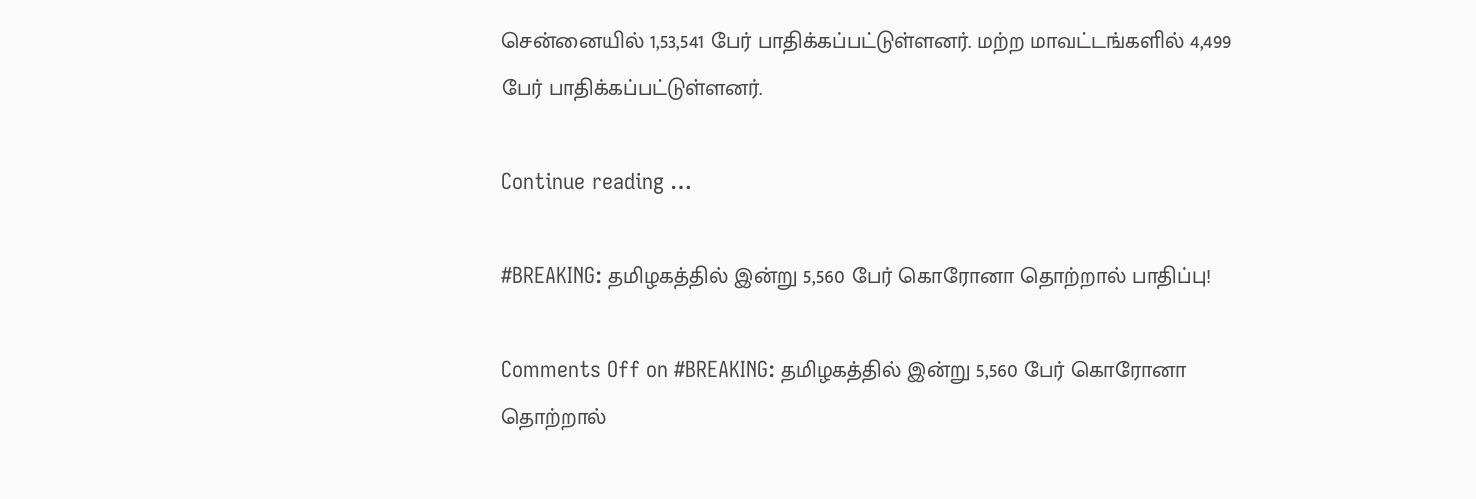சென்னையில் 1,53,541 பேர் பாதிக்கப்பட்டுள்ளனர். மற்ற மாவட்டங்களில் 4,499 பேர் பாதிக்கப்பட்டுள்ளனர்.

Continue reading …

#BREAKING: தமிழகத்தில் இன்று 5,560 பேர் கொரோனா தொற்றால் பாதிப்பு!

Comments Off on #BREAKING: தமிழகத்தில் இன்று 5,560 பேர் கொரோனா தொற்றால்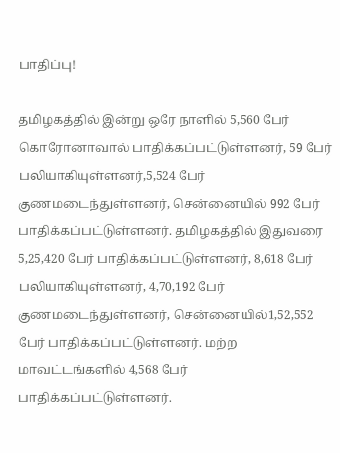பாதிப்பு!

தமிழகத்தில் இன்று ஒரே நாளில் 5,560 பேர் கொரோனாவால் பாதிக்கப்பட்டுள்ளனர், 59 பேர் பலியாகியுள்ளனர்,5,524 பேர் குணமடைந்துள்ளனர், சென்னையில் 992 பேர் பாதிக்கப்பட்டுள்ளனர். தமிழகத்தில் இதுவரை 5,25,420 பேர் பாதிக்கப்பட்டுள்ளனர், 8,618 பேர் பலியாகியுள்ளனர், 4,70,192 பேர் குணமடைந்துள்ளனர், சென்னையில்1,52,552 பேர் பாதிக்கப்பட்டுள்ளனர். மற்ற மாவட்டங்களில் 4,568 பேர் பாதிக்கப்பட்டுள்ளனர்.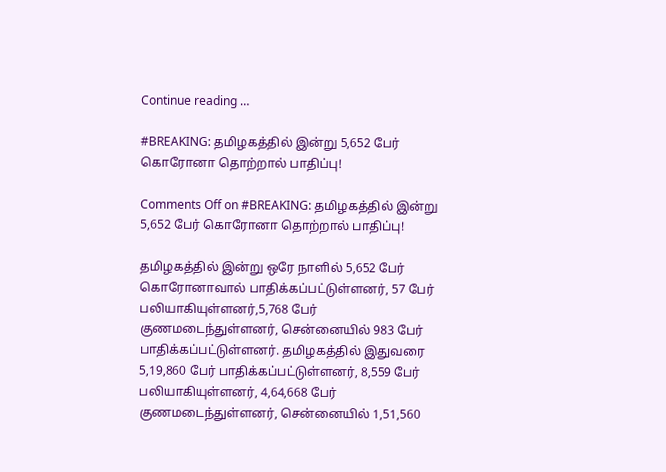Continue reading …

#BREAKING: தமிழகத்தில் இன்று 5,652 பேர் கொரோனா தொற்றால் பாதிப்பு!

Comments Off on #BREAKING: தமிழகத்தில் இன்று 5,652 பேர் கொரோனா தொற்றால் பாதிப்பு!

தமிழகத்தில் இன்று ஒரே நாளில் 5,652 பேர் கொரோனாவால் பாதிக்கப்பட்டுள்ளனர், 57 பேர் பலியாகியுள்ளனர்,5,768 பேர் குணமடைந்துள்ளனர், சென்னையில் 983 பேர் பாதிக்கப்பட்டுள்ளனர். தமிழகத்தில் இதுவரை 5,19,860 பேர் பாதிக்கப்பட்டுள்ளனர், 8,559 பேர் பலியாகியுள்ளனர், 4,64,668 பேர் குணமடைந்துள்ளனர், சென்னையில் 1,51,560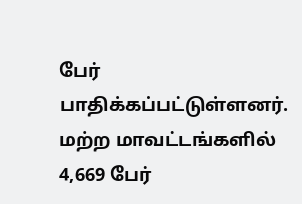பேர் பாதிக்கப்பட்டுள்ளனர். மற்ற மாவட்டங்களில் 4,669 பேர்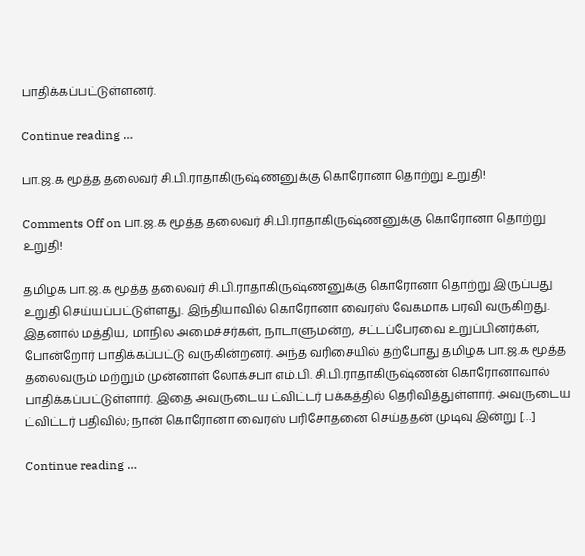பாதிக்கப்பட்டுள்ளனர்.

Continue reading …

பா.ஜ.க மூத்த தலைவர் சி.பி.ராதாகிருஷ்ணனுக்கு கொரோனா தொற்று உறுதி!

Comments Off on பா.ஜ.க மூத்த தலைவர் சி.பி.ராதாகிருஷ்ணனுக்கு கொரோனா தொற்று உறுதி!

தமிழக பா.ஜ.க மூத்த தலைவர் சி.பி.ராதாகிருஷ்ணனுக்கு கொரோனா தொற்று இருப்பது உறுதி செய்யப்பட்டுள்ளது. இந்தியாவில் கொரோனா வைரஸ் வேகமாக பரவி வருகிறது. இதனால் மத்திய, மாநில அமைச்சர்கள், நாடாளுமன்ற, சட்டப்பேரவை உறுப்பினர்கள், போன்றோர் பாதிக்கப்பட்டு வருகின்றனர். அந்த வரிசையில் தற்போது தமிழக பா.ஜ.க மூத்த தலைவரும் மற்றும் முன்னாள் லோக்சபா எம்.பி. சி.பி.ராதாகிருஷ்ணன் கொரோனாவால் பாதிக்கப்பட்டுள்ளார். இதை அவருடைய ட்விட்டர் பக்கத்தில் தெரிவித்துள்ளார். அவருடைய ட்விட்டர் பதிவில்; நான் கொரோனா வைரஸ் பரிசோதனை செய்ததன் முடிவு இன்று […]

Continue reading …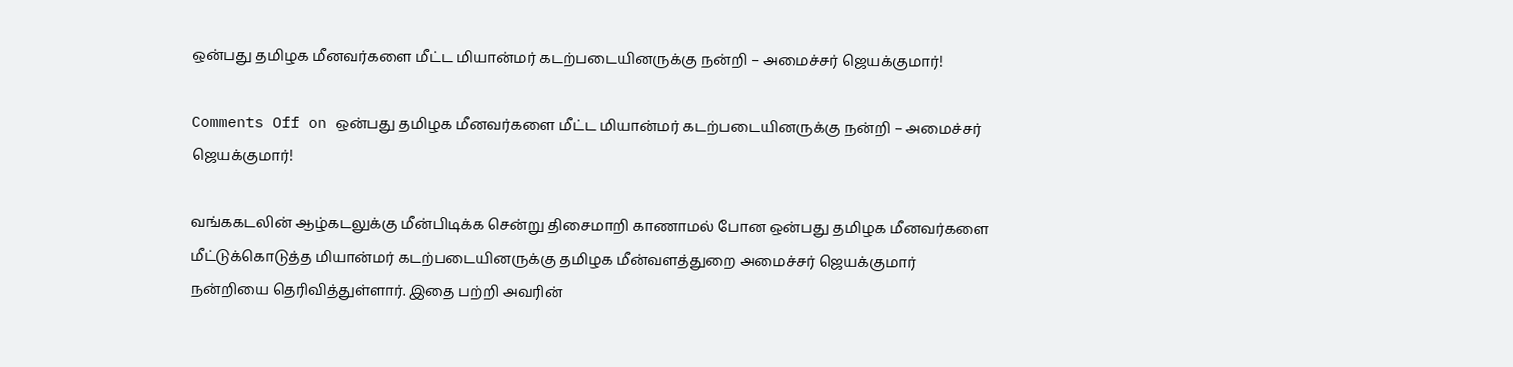ஒன்பது தமிழக மீனவர்களை மீட்ட மியான்மர் கடற்படையினருக்கு நன்றி – அமைச்சர் ஜெயக்குமார்!

Comments Off on ஒன்பது தமிழக மீனவர்களை மீட்ட மியான்மர் கடற்படையினருக்கு நன்றி – அமைச்சர் ஜெயக்குமார்!

வங்ககடலின் ஆழ்கடலுக்கு மீன்பிடிக்க சென்று திசைமாறி காணாமல் போன ஒன்பது தமிழக மீனவர்களை மீட்டுக்கொடுத்த மியான்மர் கடற்படையினருக்கு தமிழக மீன்வளத்துறை அமைச்சர் ஜெயக்குமார் நன்றியை தெரிவித்துள்ளார். இதை பற்றி அவரின்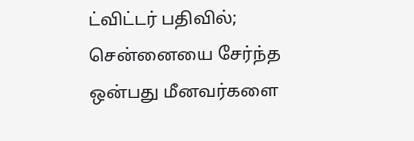ட்விட்டர் பதிவில்; சென்னையை சேர்ந்த ஒன்பது மீனவர்களை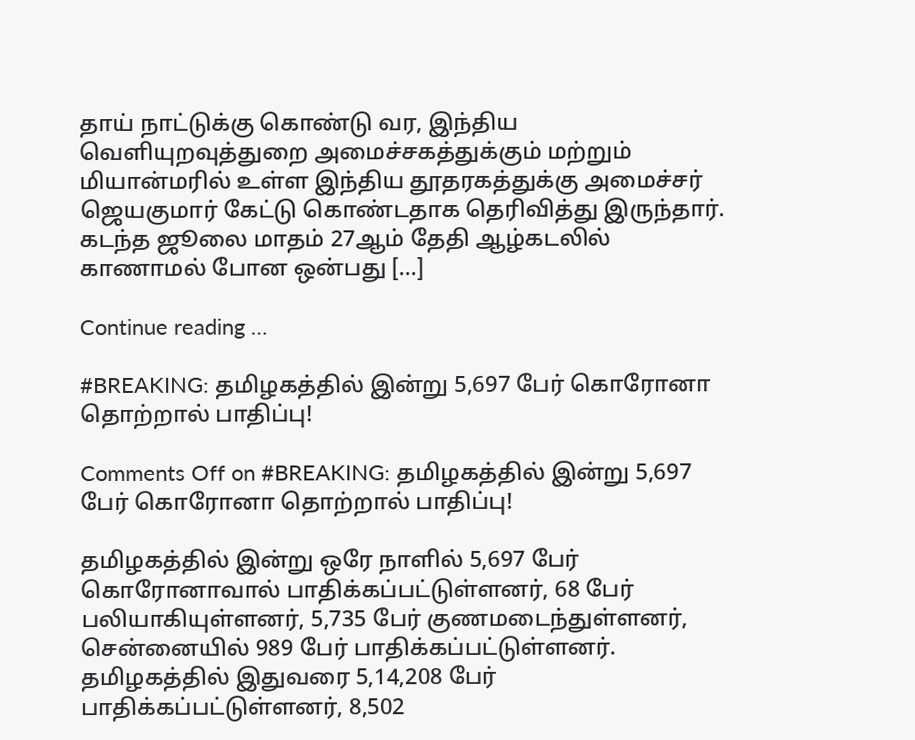தாய் நாட்டுக்கு கொண்டு வர, இந்திய வெளியுறவுத்துறை அமைச்சகத்துக்கும் மற்றும் மியான்மரில் உள்ள இந்திய தூதரகத்துக்கு அமைச்சர் ஜெயகுமார் கேட்டு கொண்டதாக தெரிவித்து இருந்தார். கடந்த ஜூலை மாதம் 27ஆம் தேதி ஆழ்கடலில் காணாமல் போன ஒன்பது […]

Continue reading …

#BREAKING: தமிழகத்தில் இன்று 5,697 பேர் கொரோனா தொற்றால் பாதிப்பு!

Comments Off on #BREAKING: தமிழகத்தில் இன்று 5,697 பேர் கொரோனா தொற்றால் பாதிப்பு!

தமிழகத்தில் இன்று ஒரே நாளில் 5,697 பேர் கொரோனாவால் பாதிக்கப்பட்டுள்ளனர், 68 பேர் பலியாகியுள்ளனர், 5,735 பேர் குணமடைந்துள்ளனர், சென்னையில் 989 பேர் பாதிக்கப்பட்டுள்ளனர். தமிழகத்தில் இதுவரை 5,14,208 பேர் பாதிக்கப்பட்டுள்ளனர், 8,502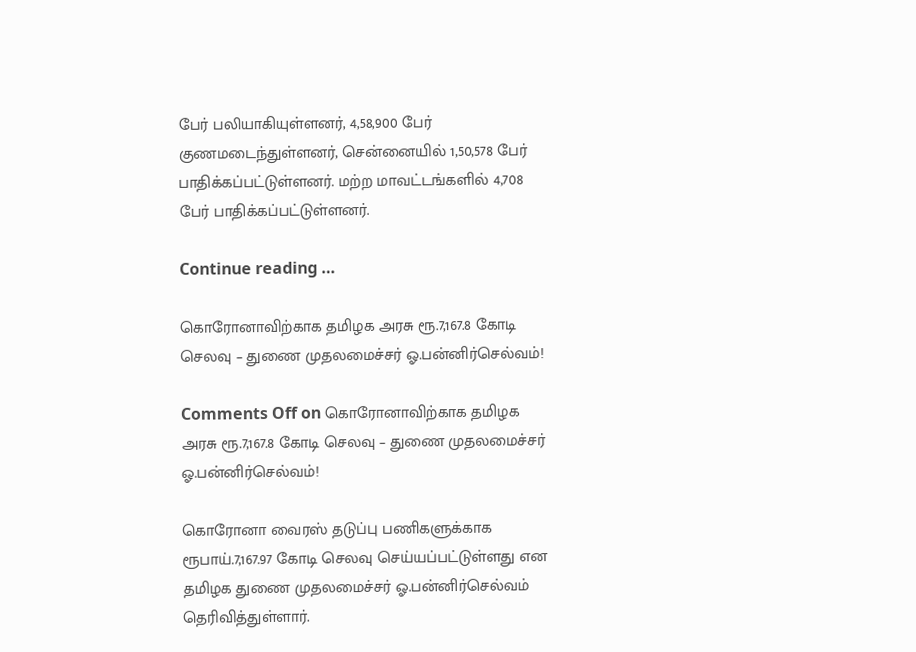பேர் பலியாகியுள்ளனர், 4,58,900 பேர் குணமடைந்துள்ளனர், சென்னையில் 1,50,578 பேர் பாதிக்கப்பட்டுள்ளனர். மற்ற மாவட்டங்களில் 4,708 பேர் பாதிக்கப்பட்டுள்ளனர்.

Continue reading …

கொரோனாவிற்காக தமிழக அரசு ரூ.7,167.8 கோடி செலவு – துணை முதலமைச்சர் ஓ.பன்னிர்செல்வம்!

Comments Off on கொரோனாவிற்காக தமிழக அரசு ரூ.7,167.8 கோடி செலவு – துணை முதலமைச்சர் ஓ.பன்னிர்செல்வம்!

கொரோனா வைரஸ் தடுப்பு பணிகளுக்காக ரூபாய்.7,167.97 கோடி செலவு செய்யப்பட்டுள்ளது என தமிழக துணை முதலமைச்சர் ஓ.பன்னிர்செல்வம் தெரிவித்துள்ளார்.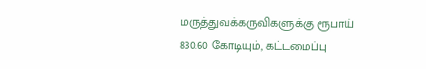மருத்துவக்கருவிகளுக்கு ரூபாய் 830.60 கோடியும், கட்டமைப்பு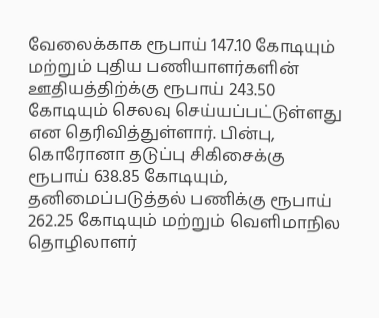வேலைக்காக ரூபாய் 147.10 கோடியும் மற்றும் புதிய பணியாளர்களின் ஊதியத்திற்க்கு ரூபாய் 243.50 கோடியும் செலவு செய்யப்பட்டுள்ளது என தெரிவித்துள்ளார். பின்பு, கொரோனா தடுப்பு சிகிசைக்கு ரூபாய் 638.85 கோடியும், தனிமைப்படுத்தல் பணிக்கு ரூபாய் 262.25 கோடியும் மற்றும் வெளிமாநில தொழிலாளர்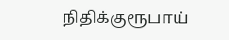நிதிக்குரூபாய்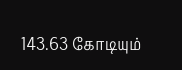143.63 கோடியும்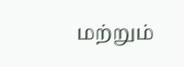மற்றும்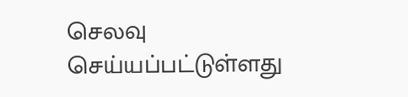செலவு செய்யப்பட்டுள்ளது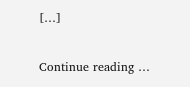[…]

Continue reading …